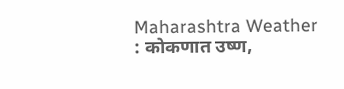Maharashtra Weather : कोकणात उष्ण,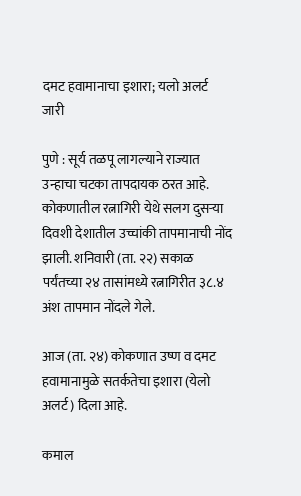दमट हवामानाचा इशारा; यलो अलर्ट जारी

पुणे : सूर्य तळपू लागल्याने राज्यात उन्हाचा चटका तापदायक ठरत आहे. कोकणातील रत्नागिरी येथे सलग दुसऱ्या दिवशी देशातील उच्चांकी तापमानाची नोंद झाली. शनिवारी (ता. २२) सकाळ पर्यंतच्या २४ तासांमध्ये रत्नागिरीत ३८.४ अंश तापमान नोंदले गेले.

आज (ता. २४) कोकणात उष्ण व दमट हवामानामुळे सतर्कतेचा इशारा (येलो अलर्ट) दिला आहे.

कमाल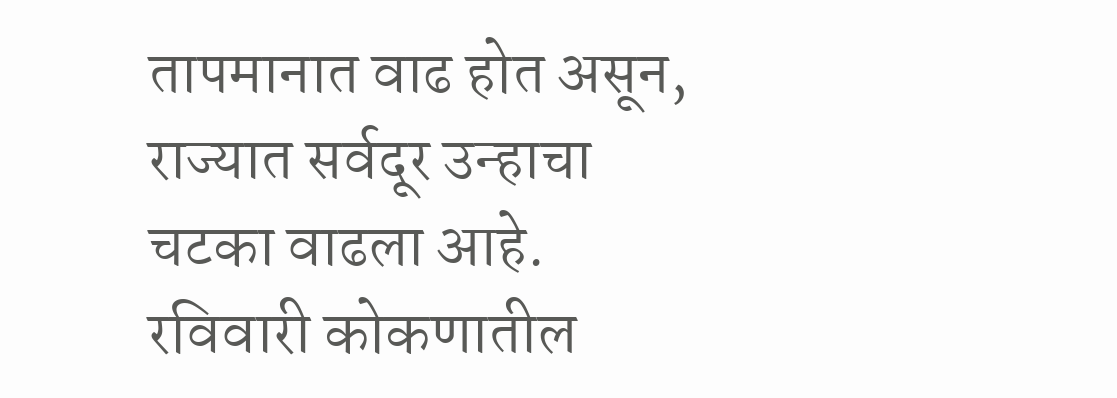तापमानात वाढ होत असून, राज्यात सर्वदूर उन्हाचा चटका वाढला आहे. रविवारी कोकणातील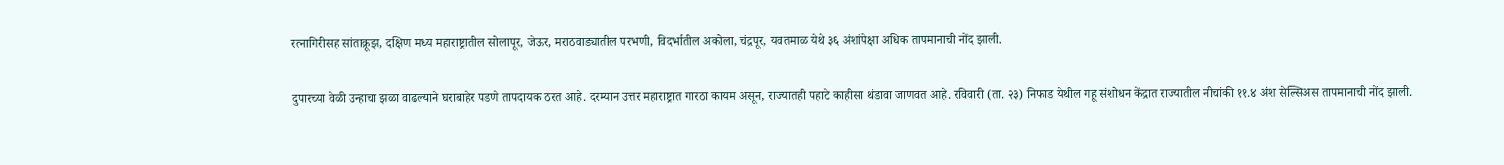रत्नागिरीसह सांताक्रूझ, दक्षिण मध्य महाराष्ट्रातील सोलापूर, जेऊर, मराठवाड्यातील परभणी, विदर्भातील अकोला, चंद्रपूर, यवतमाळ येथे ३६ अंशांपेक्षा अधिक तापमानाची नोंद झाली.

दुपारच्या वेळी उन्हाचा झळा वाढल्याने घराबाहेर पडणे तापदायक ठरत आहे. दरम्यान उत्तर महाराष्ट्रात गारठा कायम असून, राज्यातही पहाटे काहीसा थंडावा जाणवत आहे. रविवारी (ता. २३) निफाड येथील गहू संशोधन केंद्रात राज्यातील नीचांकी ११.४ अंश सेल्सिअस तापमानाची नोंद झाली.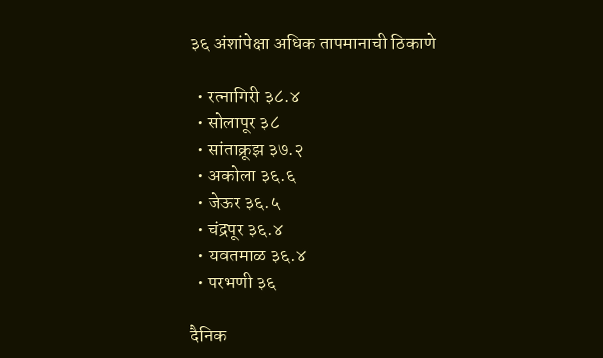३६ अंशांपेक्षा अधिक तापमानाची ठिकाणे

  • रत्नागिरी ३८.४
  • सोलापूर ३८
  • सांताक्रूझ ३७.२
  • अकोला ३६.६
  • जेऊर ३६.५
  • चंद्रपूर ३६.४
  • यवतमाळ ३६.४
  • परभणी ३६

दैनिक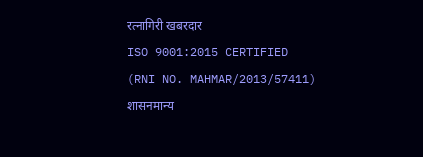रत्नागिरी खबरदार
ISO 9001:2015 CERTIFIED
(RNI NO. MAHMAR/2013/57411)
शासनमान्य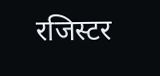रजिस्टर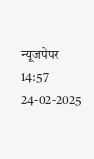न्यूजपेपर
14:57 24-02-2025